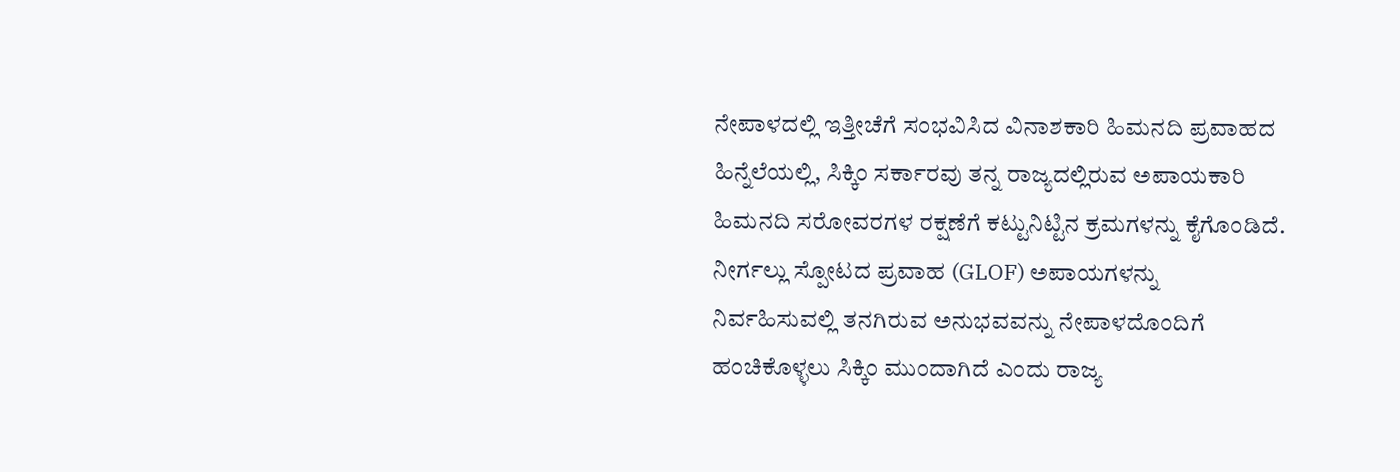ನೇಪಾಳದಲ್ಲಿ ಇತ್ತೀಚೆಗೆ ಸಂಭವಿಸಿದ ವಿನಾಶಕಾರಿ ಹಿಮನದಿ ಪ್ರವಾಹದ ಹಿನ್ನೆಲೆಯಲ್ಲಿ, ಸಿಕ್ಕಿಂ ಸರ್ಕಾರವು ತನ್ನ ರಾಜ್ಯದಲ್ಲಿರುವ ಅಪಾಯಕಾರಿ ಹಿಮನದಿ ಸರೋವರಗಳ ರಕ್ಷಣೆಗೆ ಕಟ್ಟುನಿಟ್ಟಿನ ಕ್ರಮಗಳನ್ನು ಕೈಗೊಂಡಿದೆ. ನೀರ್ಗಲ್ಲು ಸ್ಪೋಟದ ಪ್ರವಾಹ (GLOF) ಅಪಾಯಗಳನ್ನು ನಿರ್ವಹಿಸುವಲ್ಲಿ ತನಗಿರುವ ಅನುಭವವನ್ನು ನೇಪಾಳದೊಂದಿಗೆ ಹಂಚಿಕೊಳ್ಳಲು ಸಿಕ್ಕಿಂ ಮುಂದಾಗಿದೆ ಎಂದು ರಾಜ್ಯ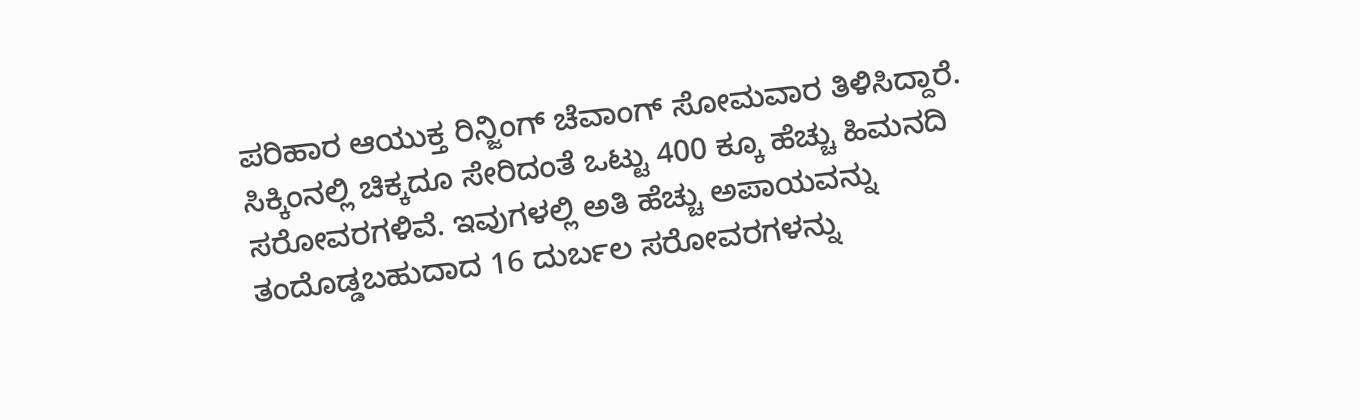ಪರಿಹಾರ ಆಯುಕ್ತ ರಿನ್ಜಿಂಗ್ ಚೆವಾಂಗ್ ಸೋಮವಾರ ತಿಳಿಸಿದ್ದಾರೆ.
ಸಿಕ್ಕಿಂನಲ್ಲಿ ಚಿಕ್ಕದೂ ಸೇರಿದಂತೆ ಒಟ್ಟು 400 ಕ್ಕೂ ಹೆಚ್ಚು ಹಿಮನದಿ ಸರೋವರಗಳಿವೆ. ಇವುಗಳಲ್ಲಿ ಅತಿ ಹೆಚ್ಚು ಅಪಾಯವನ್ನು ತಂದೊಡ್ಡಬಹುದಾದ 16 ದುರ್ಬಲ ಸರೋವರಗಳನ್ನು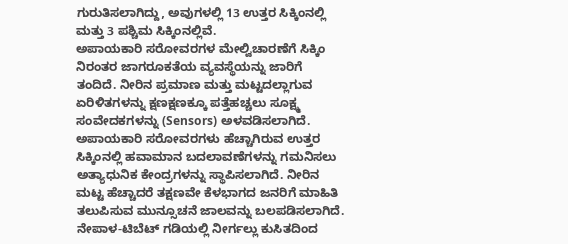ಗುರುತಿಸಲಾಗಿದ್ದು, ಅವುಗಳಲ್ಲಿ 13 ಉತ್ತರ ಸಿಕ್ಕಿಂನಲ್ಲಿ ಮತ್ತು 3 ಪಶ್ಚಿಮ ಸಿಕ್ಕಿಂನಲ್ಲಿವೆ.
ಅಪಾಯಕಾರಿ ಸರೋವರಗಳ ಮೇಲ್ವಿಚಾರಣೆಗೆ ಸಿಕ್ಕಿಂ ನಿರಂತರ ಜಾಗರೂಕತೆಯ ವ್ಯವಸ್ಥೆಯನ್ನು ಜಾರಿಗೆ ತಂದಿದೆ. ನೀರಿನ ಪ್ರಮಾಣ ಮತ್ತು ಮಟ್ಟದಲ್ಲಾಗುವ ಏರಿಳಿತಗಳನ್ನು ಕ್ಷಣಕ್ಷಣಕ್ಕೂ ಪತ್ತೆಹಚ್ಚಲು ಸೂಕ್ಷ್ಮ ಸಂವೇದಕಗಳನ್ನು (Sensors) ಅಳವಡಿಸಲಾಗಿದೆ. ಅಪಾಯಕಾರಿ ಸರೋವರಗಳು ಹೆಚ್ಚಾಗಿರುವ ಉತ್ತರ ಸಿಕ್ಕಿಂನಲ್ಲಿ ಹವಾಮಾನ ಬದಲಾವಣೆಗಳನ್ನು ಗಮನಿಸಲು ಅತ್ಯಾಧುನಿಕ ಕೇಂದ್ರಗಳನ್ನು ಸ್ಥಾಪಿಸಲಾಗಿದೆ. ನೀರಿನ ಮಟ್ಟ ಹೆಚ್ಚಾದರೆ ತಕ್ಷಣವೇ ಕೆಳಭಾಗದ ಜನರಿಗೆ ಮಾಹಿತಿ ತಲುಪಿಸುವ ಮುನ್ಸೂಚನೆ ಜಾಲವನ್ನು ಬಲಪಡಿಸಲಾಗಿದೆ.
ನೇಪಾಳ-ಟಿಬೆಟ್ ಗಡಿಯಲ್ಲಿ ನೀರ್ಗಲ್ಲು ಕುಸಿತದಿಂದ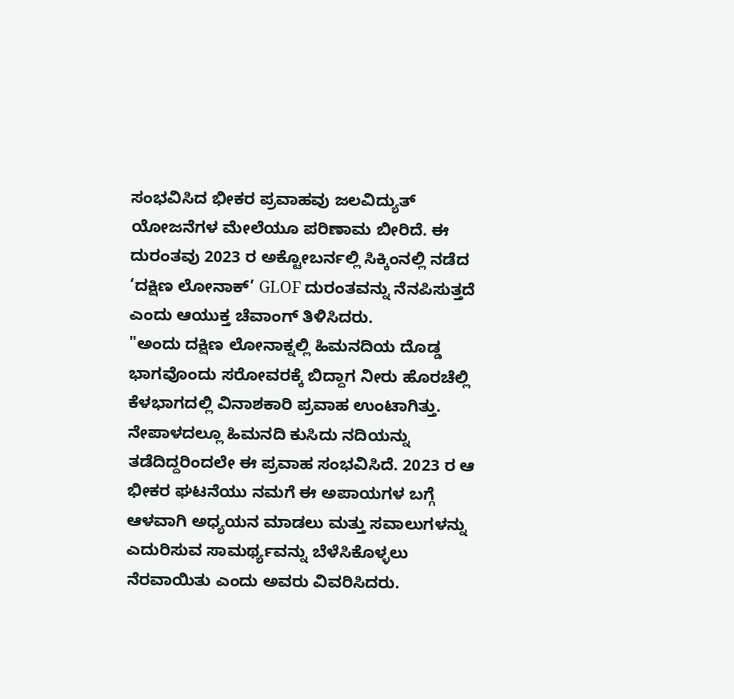ಸಂಭವಿಸಿದ ಭೀಕರ ಪ್ರವಾಹವು ಜಲವಿದ್ಯುತ್ ಯೋಜನೆಗಳ ಮೇಲೆಯೂ ಪರಿಣಾಮ ಬೀರಿದೆ. ಈ ದುರಂತವು 2023 ರ ಅಕ್ಟೋಬರ್ನಲ್ಲಿ ಸಿಕ್ಕಿಂನಲ್ಲಿ ನಡೆದ ‘ದಕ್ಷಿಣ ಲೋನಾಕ್’ GLOF ದುರಂತವನ್ನು ನೆನಪಿಸುತ್ತದೆ ಎಂದು ಆಯುಕ್ತ ಚೆವಾಂಗ್ ತಿಳಿಸಿದರು.
"ಅಂದು ದಕ್ಷಿಣ ಲೋನಾಕ್ನಲ್ಲಿ ಹಿಮನದಿಯ ದೊಡ್ಡ ಭಾಗವೊಂದು ಸರೋವರಕ್ಕೆ ಬಿದ್ದಾಗ ನೀರು ಹೊರಚೆಲ್ಲಿ ಕೆಳಭಾಗದಲ್ಲಿ ವಿನಾಶಕಾರಿ ಪ್ರವಾಹ ಉಂಟಾಗಿತ್ತು. ನೇಪಾಳದಲ್ಲೂ ಹಿಮನದಿ ಕುಸಿದು ನದಿಯನ್ನು ತಡೆದಿದ್ದರಿಂದಲೇ ಈ ಪ್ರವಾಹ ಸಂಭವಿಸಿದೆ. 2023 ರ ಆ ಭೀಕರ ಘಟನೆಯು ನಮಗೆ ಈ ಅಪಾಯಗಳ ಬಗ್ಗೆ ಆಳವಾಗಿ ಅಧ್ಯಯನ ಮಾಡಲು ಮತ್ತು ಸವಾಲುಗಳನ್ನು ಎದುರಿಸುವ ಸಾಮರ್ಥ್ಯವನ್ನು ಬೆಳೆಸಿಕೊಳ್ಳಲು ನೆರವಾಯಿತು ಎಂದು ಅವರು ವಿವರಿಸಿದರು.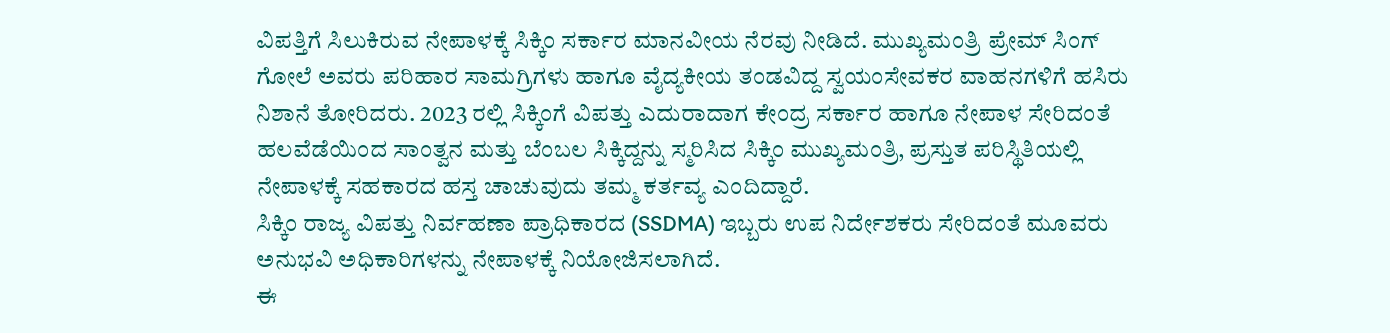ವಿಪತ್ತಿಗೆ ಸಿಲುಕಿರುವ ನೇಪಾಳಕ್ಕೆ ಸಿಕ್ಕಿಂ ಸರ್ಕಾರ ಮಾನವೀಯ ನೆರವು ನೀಡಿದೆ. ಮುಖ್ಯಮಂತ್ರಿ ಪ್ರೇಮ್ ಸಿಂಗ್ ಗೋಲೆ ಅವರು ಪರಿಹಾರ ಸಾಮಗ್ರಿಗಳು ಹಾಗೂ ವೈದ್ಯಕೀಯ ತಂಡವಿದ್ದ ಸ್ವಯಂಸೇವಕರ ವಾಹನಗಳಿಗೆ ಹಸಿರು ನಿಶಾನೆ ತೋರಿದರು. 2023 ರಲ್ಲಿ ಸಿಕ್ಕಿಂಗೆ ವಿಪತ್ತು ಎದುರಾದಾಗ ಕೇಂದ್ರ ಸರ್ಕಾರ ಹಾಗೂ ನೇಪಾಳ ಸೇರಿದಂತೆ ಹಲವೆಡೆಯಿಂದ ಸಾಂತ್ವನ ಮತ್ತು ಬೆಂಬಲ ಸಿಕ್ಕಿದ್ದನ್ನು ಸ್ಮರಿಸಿದ ಸಿಕ್ಕಿಂ ಮುಖ್ಯಮಂತ್ರಿ, ಪ್ರಸ್ತುತ ಪರಿಸ್ಥಿತಿಯಲ್ಲಿ ನೇಪಾಳಕ್ಕೆ ಸಹಕಾರದ ಹಸ್ತ ಚಾಚುವುದು ತಮ್ಮ ಕರ್ತವ್ಯ ಎಂದಿದ್ದಾರೆ.
ಸಿಕ್ಕಿಂ ರಾಜ್ಯ ವಿಪತ್ತು ನಿರ್ವಹಣಾ ಪ್ರಾಧಿಕಾರದ (SSDMA) ಇಬ್ಬರು ಉಪ ನಿರ್ದೇಶಕರು ಸೇರಿದಂತೆ ಮೂವರು ಅನುಭವಿ ಅಧಿಕಾರಿಗಳನ್ನು ನೇಪಾಳಕ್ಕೆ ನಿಯೋಜಿಸಲಾಗಿದೆ.
ಈ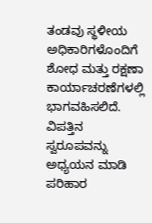ತಂಡವು ಸ್ಥಳೀಯ ಅಧಿಕಾರಿಗಳೊಂದಿಗೆ ಶೋಧ ಮತ್ತು ರಕ್ಷಣಾ ಕಾರ್ಯಾಚರಣೆಗಳಲ್ಲಿ ಭಾಗವಹಿಸಲಿದೆ. ವಿಪತ್ತಿನ ಸ್ವರೂಪವನ್ನು ಅಧ್ಯಯನ ಮಾಡಿ ಪರಿಹಾರ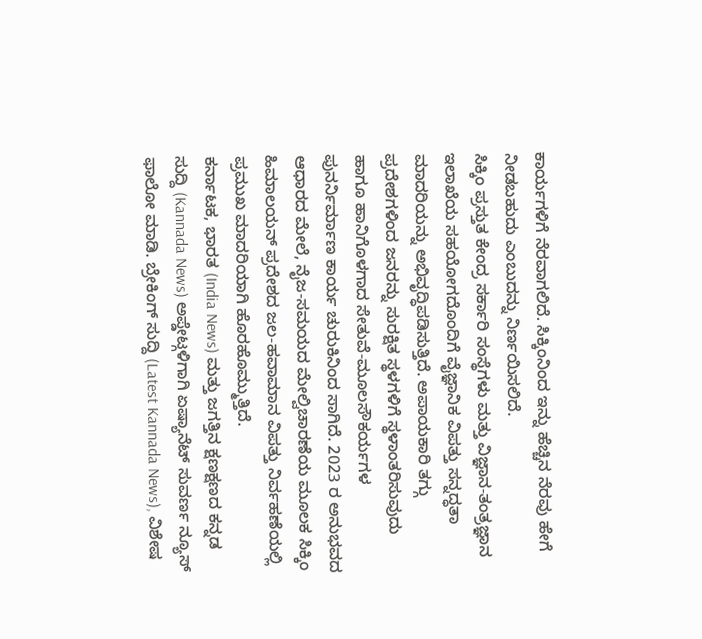ಕಾರ್ಯಗಳಿಗೆ ನೆರವಾಗಲಿದೆ. ಸಿಕ್ಕಿಂನಿಂದ ಇನ್ನು ಹೆಚ್ಚಿನ ನೆರವು ಹೇಗೆ ನೀಡಬಹುದು ಎಂಬುದನ್ನು ನಿರ್ಣಯಿಸಲಿದೆ.
ಸಿಕ್ಕಿಂ ಪ್ರಸ್ತುತ ಕೇಂದ್ರ ಸರ್ಕಾರಿ ಸಂಸ್ಥೆಗಳು ಮತ್ತು ವಿಜ್ಞಾನ-ತಂತ್ರಜ್ಞಾನ ಇಲಾಖೆಯ ಸಹಯೋಗದೊಂದಿಗೆ ವೈಜ್ಞಾನಿಕ ವಿಪತ್ತು ಸನ್ನದ್ಧತಾ ಮಾದರಿಯನ್ನು ಅಭಿವೃದ್ಧಿಪಡಿಸುತ್ತಿದೆ. ಅಪಾಯಕಾರಿ ತಗ್ಗು ಪ್ರದೇಶಗಳಿಂದ ಜನರನ್ನು ಸುರಕ್ಷಿತ ಸ್ಥಳಗಳಿಗೆ ಸ್ಥಳಾಂತರಿಸುವುದು ಹಾಗೂ ಹಾನಿಗೊಳಗಾದ ಸೇತುವೆ-ಮೂಲಸೌಕರ್ಯಗಳ ಪುನರ್ನಿರ್ಮಾಣ ಕಾರ್ಯ ಚುರುಕಿನಿಂದ ಸಾಗಿದೆ. 2023 ರ ಅನುಭವದ ಆಧಾರದ ಮೇಲೆ, ನೈಜ-ಸಮಯದ ಮೇಲ್ವಿಚಾರಣೆಯ ಮೂಲಕ ಸಿಕ್ಕಿಂ ಹಿಮಾಲಯನ್ ಪ್ರದೇಶದ ಜಲ-ಹವಾಮಾನ ವಿಪತ್ತು ನಿರ್ವಹಣೆಯಲ್ಲಿ ಪ್ರಮುಖ ಮಾದರಿಯಾಗಿ ಹೊರಹೊಮ್ಮುತ್ತಿದೆ.
ಕರ್ನಾಟಕ, ಭಾರತ (India News) ಮತ್ತು ಜಗತ್ತಿನ ಕ್ಷಣಕ್ಷಣದ ಕನ್ನಡ ಸುದ್ದಿ (Kannada News) ಅಪ್ಡೇಟ್ಗಳಿಗಾಗಿ ಏಷ್ಯಾನೆಟ್ ಸುವರ್ಣ ನ್ಯೂಸ್ ಫಾಲೋ ಮಾಡಿ. ಬ್ರೇಕಿಂಗ್ ಸುದ್ದಿ (Latest Kannada News), ವಿಶೇಷ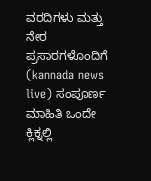ವರದಿಗಳು ಮತ್ತು ನೇರ ಪ್ರಸಾರಗಳೊಂದಿಗೆ (kannada news live) ಸಂಪೂರ್ಣ ಮಾಹಿತಿ ಒಂದೇ ಕ್ಲಿಕ್ನಲ್ಲಿ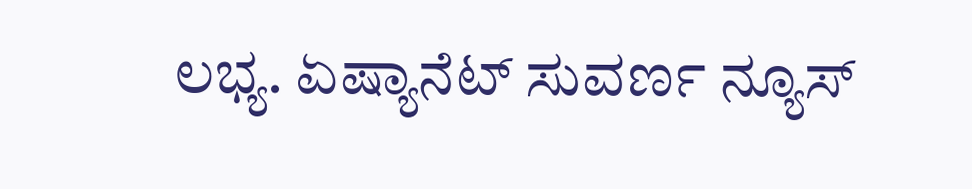ಲಭ್ಯ. ಏಷ್ಯಾನೆಟ್ ಸುವರ್ಣ ನ್ಯೂಸ್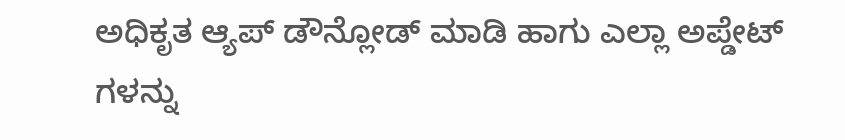ಅಧಿಕೃತ ಆ್ಯಪ್ ಡೌನ್ಲೋಡ್ ಮಾಡಿ ಹಾಗು ಎಲ್ಲಾ ಅಪ್ಡೇಟ್ ಗಳನ್ನು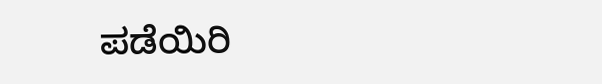ಪಡೆಯಿರಿ